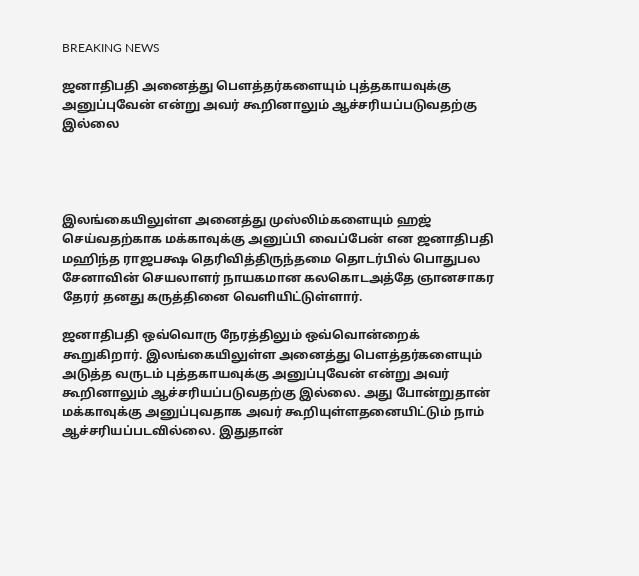BREAKING NEWS

ஜனாதிபதி அனைத்து பௌத்தர்களையும் புத்தகாயவுக்கு அனுப்புவேன் என்று அவர் கூறினாலும் ஆச்சரியப்படுவதற்கு இல்லை




இலங்கையிலுள்ள அனைத்து முஸ்லிம்களையும் ஹஜ் செய்வதற்காக மக்காவுக்கு அனுப்பி வைப்பேன் என ஜனாதிபதி மஹிந்த ராஜபக்ஷ தெரிவித்திருந்தமை தொடர்பில் பொதுபல சேனாவின் செயலாளர் நாயகமான கலகொடஅத்தே ஞானசாகர தேரர் தனது கருத்தினை வெளியிட்டுள்ளார்.

ஜனாதிபதி ஒவ்வொரு நேரத்திலும் ஒவ்வொன்றைக் கூறுகிறார். இலங்கையிலுள்ள அனைத்து பௌத்தர்களையும் அடுத்த வருடம் புத்தகாயவுக்கு அனுப்புவேன் என்று அவர் கூறினாலும் ஆச்சரியப்படுவதற்கு இல்லை. அது போன்றுதான் மக்காவுக்கு அனுப்புவதாக அவர் கூறியுள்ளதனையிட்டும் நாம் ஆச்சரியப்படவில்லை. இதுதான்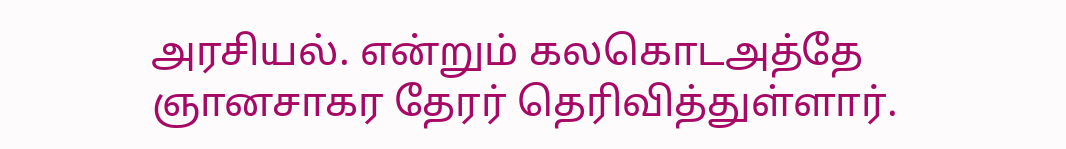அரசியல். என்றும் கலகொடஅத்தே ஞானசாகர தேரர் தெரிவித்துள்ளார்.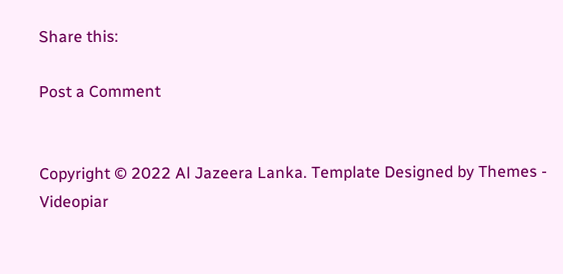Share this:

Post a Comment


Copyright © 2022 Al Jazeera Lanka. Template Designed by Themes - Videopiar